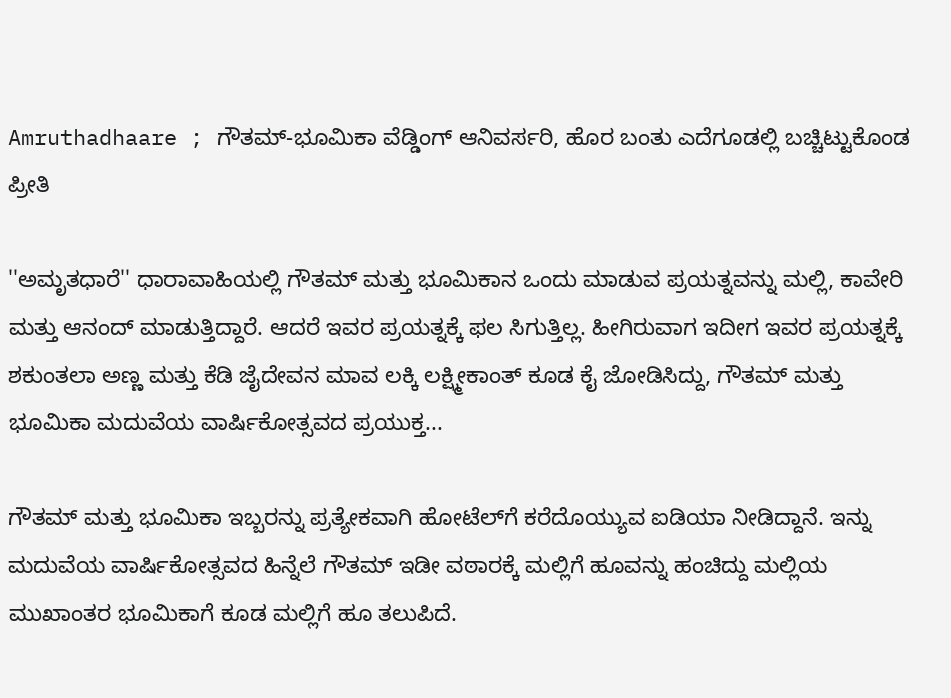Amruthadhaare ; ಗೌತಮ್-ಭೂಮಿಕಾ ವೆಡ್ಡಿಂಗ್ ಆನಿವರ್ಸರಿ, ಹೊರ ಬಂತು ಎದೆಗೂಡಲ್ಲಿ ಬಚ್ಚಿಟ್ಟುಕೊಂಡ ಪ್ರೀತಿ

''ಅಮೃತಧಾರೆ'' ಧಾರಾವಾಹಿಯಲ್ಲಿ ಗೌತಮ್ ಮತ್ತು ಭೂಮಿಕಾನ ಒಂದು ಮಾಡುವ ಪ್ರಯತ್ನವನ್ನು ಮಲ್ಲಿ, ಕಾವೇರಿ ಮತ್ತು ಆನಂದ್ ಮಾಡುತ್ತಿದ್ದಾರೆ. ಆದರೆ ಇವರ ಪ್ರಯತ್ನಕ್ಕೆ ಫಲ ಸಿಗುತ್ತಿಲ್ಲ. ಹೀಗಿರುವಾಗ ಇದೀಗ ಇವರ ಪ್ರಯತ್ನಕ್ಕೆ ಶಕುಂತಲಾ ಅಣ್ಣ ಮತ್ತು ಕೆಡಿ ಜೈದೇವನ ಮಾವ ಲಕ್ಕಿ ಲಕ್ಷ್ಮೀಕಾಂತ್ ಕೂಡ ಕೈ ಜೋಡಿಸಿದ್ದು, ಗೌತಮ್ ಮತ್ತು ಭೂಮಿಕಾ ಮದುವೆಯ ವಾ‍ರ್ಷಿಕೋತ್ಸವದ ಪ್ರಯುಕ್ತ...

ಗೌತಮ್ ಮತ್ತು ಭೂಮಿಕಾ ಇಬ್ಬರನ್ನು ಪ್ರತ್ಯೇಕವಾಗಿ ಹೋಟೆಲ್‌ಗೆ ಕರೆದೊಯ್ಯುವ ಐಡಿಯಾ ನೀಡಿದ್ದಾನೆ. ಇನ್ನು ಮದುವೆಯ ವಾರ್ಷಿಕೋತ್ಸವದ ಹಿನ್ನೆಲೆ ಗೌತಮ್ ಇಡೀ ವಠಾರಕ್ಕೆ ಮಲ್ಲಿಗೆ ಹೂವನ್ನು ಹಂಚಿದ್ದು ಮಲ್ಲಿಯ ಮುಖಾಂತರ ಭೂಮಿಕಾಗೆ ಕೂಡ ಮಲ್ಲಿಗೆ ಹೂ ತಲುಪಿದೆ.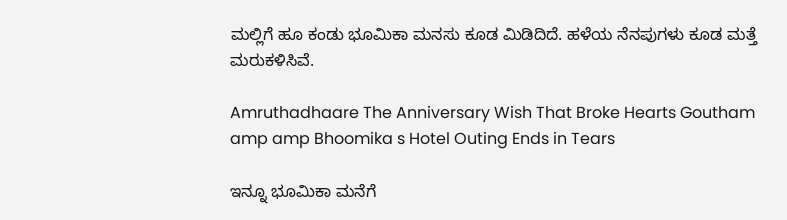ಮಲ್ಲಿಗೆ ಹೂ ಕಂಡು ಭೂಮಿಕಾ ಮನಸು ಕೂಡ ಮಿಡಿದಿದೆ. ಹಳೆಯ ನೆನಪುಗಳು ಕೂಡ ಮತ್ತೆ ಮರುಕಳಿಸಿವೆ.

Amruthadhaare The Anniversary Wish That Broke Hearts Goutham amp amp Bhoomika s Hotel Outing Ends in Tears

ಇನ್ನೂ ಭೂಮಿಕಾ ಮನೆಗೆ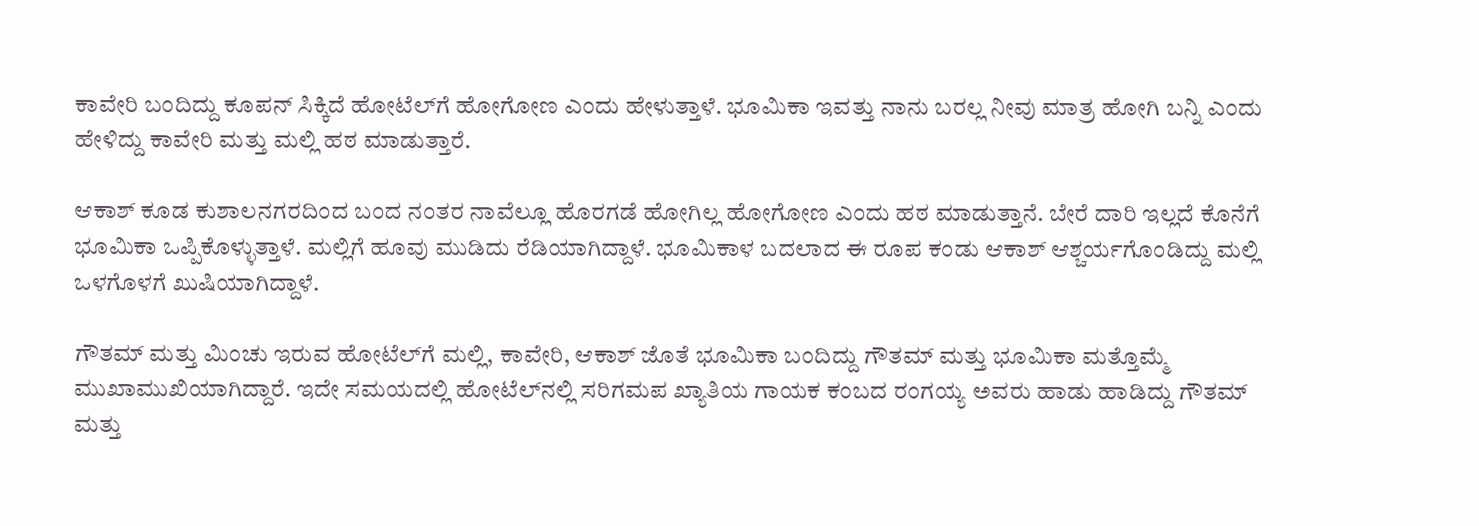ಕಾವೇರಿ ಬಂದಿದ್ದು ಕೂಪನ್ ಸಿಕ್ಕಿದೆ ಹೋಟೆಲ್‌ಗೆ ಹೋಗೋಣ ಎಂದು ಹೇಳುತ್ತಾಳೆ. ಭೂಮಿಕಾ ಇವತ್ತು ನಾನು ಬರಲ್ಲ ನೀವು ಮಾತ್ರ ಹೋಗಿ ಬನ್ನಿ ಎಂದು ಹೇಳಿದ್ದು ಕಾವೇರಿ ಮತ್ತು ಮಲ್ಲಿ ಹಠ ಮಾಡುತ್ತಾರೆ.

ಆಕಾಶ್ ಕೂಡ ಕುಶಾಲನಗರದಿಂದ ಬಂದ ನಂತರ ನಾವೆಲ್ಲೂ ಹೊರಗಡೆ ಹೋಗಿಲ್ಲ ಹೋಗೋಣ ಎಂದು ಹಠ ಮಾಡುತ್ತಾನೆ. ಬೇರೆ ದಾರಿ ಇಲ್ಲದೆ ಕೊನೆಗೆ ಭೂಮಿಕಾ ಒಪ್ಪಿಕೊಳ್ಳುತ್ತಾಳೆ. ಮಲ್ಲಿಗೆ ಹೂವು ಮುಡಿದು ರೆಡಿಯಾಗಿದ್ದಾಳೆ. ಭೂಮಿಕಾಳ ಬದಲಾದ ಈ ರೂಪ ಕಂಡು ಆಕಾಶ್ ಆಶ್ಚರ್ಯಗೊಂಡಿದ್ದು ಮಲ್ಲಿ ಒಳಗೊಳಗೆ ಖುಷಿಯಾಗಿದ್ದಾಳೆ.

ಗೌತಮ್ ಮತ್ತು ಮಿಂಚು ಇರುವ ಹೋಟೆಲ್‌ಗೆ ಮಲ್ಲಿ, ಕಾವೇರಿ, ಆಕಾಶ್ ಜೊತೆ ಭೂಮಿಕಾ ಬಂದಿದ್ದು ಗೌತಮ್ ಮತ್ತು ಭೂಮಿಕಾ ಮತ್ತೊಮ್ಮೆ ಮುಖಾಮುಖಿಯಾಗಿದ್ದಾರೆ. ಇದೇ ಸಮಯದಲ್ಲಿ ಹೋಟೆಲ್‌ನಲ್ಲಿ ಸರಿಗಮಪ ಖ್ಯಾತಿಯ ಗಾಯಕ ಕಂಬದ ರಂಗಯ್ಯ ಅವರು ಹಾಡು ಹಾಡಿದ್ದು ಗೌತಮ್‌ ಮತ್ತು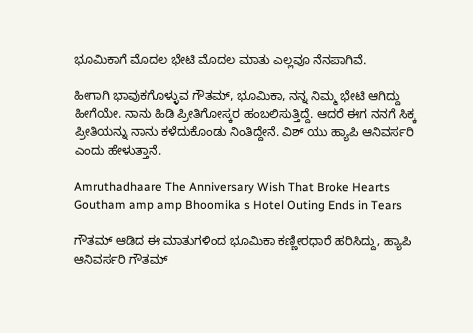ಭೂಮಿಕಾಗೆ ಮೊದಲ ಭೇಟಿ ಮೊದಲ ಮಾತು ಎಲ್ಲವೂ ನೆನಪಾಗಿವೆ.

ಹೀಗಾಗಿ ಭಾವುಕಗೊಳ್ಳುವ ಗೌತಮ್, ಭೂಮಿಕಾ, ನನ್ನ ನಿಮ್ಮ ಭೇಟಿ ಆಗಿದ್ದು ಹೀಗೆಯೇ. ನಾನು ಹಿಡಿ ಪ್ರೀತಿಗೋಸ್ಕರ ಹಂಬಲಿಸುತ್ತಿದ್ದೆ. ಆದರೆ ಈಗ ನನಗೆ ಸಿಕ್ಕ ಪ್ರೀತಿಯನ್ನು ನಾನು ಕಳೆದುಕೊಂಡು ನಿಂತಿದ್ದೇನೆ. ವಿಶ್‌ ಯು ಹ್ಯಾಪಿ ಆನಿವರ್ಸರಿ ಎಂದು ಹೇಳುತ್ತಾನೆ.

Amruthadhaare The Anniversary Wish That Broke Hearts Goutham amp amp Bhoomika s Hotel Outing Ends in Tears

ಗೌತಮ್ ಆಡಿದ ಈ ಮಾತುಗಳಿಂದ ಭೂಮಿಕಾ ಕಣ್ಣೀರಧಾರೆ ಹರಿಸಿದ್ದು, ಹ್ಯಾಪಿ ಆನಿವರ್ಸರಿ ಗೌತಮ್‌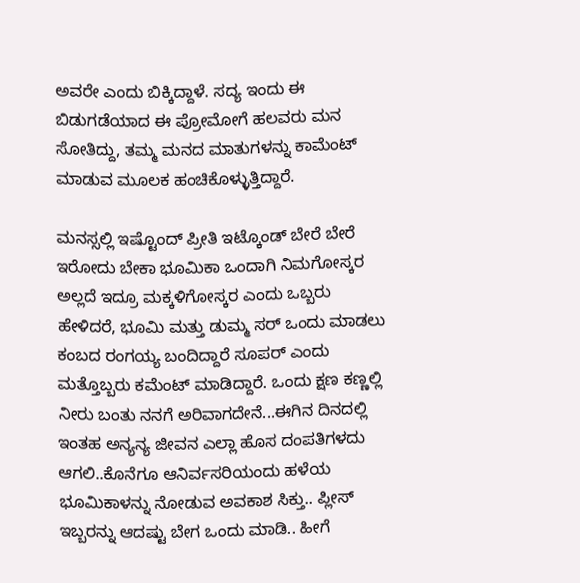ಅವರೇ ಎಂದು ಬಿಕ್ಕಿದ್ದಾಳೆ. ಸದ್ಯ ಇಂದು ಈ ಬಿಡುಗಡೆಯಾದ ಈ ಪ್ರೋಮೋಗೆ ಹಲವರು ಮನ ಸೋತಿದ್ದು, ತಮ್ಮ ಮನದ ಮಾತುಗಳನ್ನು ಕಾಮೆಂಟ್ ಮಾಡುವ ಮೂಲಕ ಹಂಚಿಕೊಳ್ಳುತ್ತಿದ್ದಾರೆ.

ಮನಸ್ಸಲ್ಲಿ ಇಷ್ಟೊಂದ್ ಪ್ರೀತಿ ಇಟ್ಕೊಂಡ್ ಬೇರೆ ಬೇರೆ ಇರೋದು ಬೇಕಾ ಭೂಮಿಕಾ ಒಂದಾಗಿ ನಿಮಗೋಸ್ಕರ ಅಲ್ಲದೆ ಇದ್ರೂ ಮಕ್ಕಳಿಗೋಸ್ಕರ ಎಂದು ಒಬ್ಬರು ಹೇಳಿದರೆ, ಭೂಮಿ ಮತ್ತು ಡುಮ್ಮ ಸರ್ ಒಂದು ಮಾಡಲು ಕಂಬದ ರಂಗಯ್ಯ ಬಂದಿದ್ದಾರೆ ಸೂಪರ್ ಎಂದು ಮತ್ತೊಬ್ಬರು ಕಮೆಂಟ್ ಮಾಡಿದ್ದಾರೆ. ಒಂದು ಕ್ಷಣ ಕಣ್ಣಲ್ಲಿ ನೀರು ಬಂತು ನನಗೆ ಅರಿವಾಗದೇನೆ...ಈಗಿನ ದಿನದಲ್ಲಿ ಇಂತಹ ಅನ್ಯನ್ಯ ಜೀವನ ಎಲ್ಲಾ ಹೊಸ ದಂಪತಿಗಳದು ಆಗಲಿ..ಕೊನೆಗೂ ಆನಿರ್ವಸರಿಯಂದು ಹಳೆಯ ಭೂಮಿಕಾಳನ್ನು ನೋಡುವ ಅವಕಾಶ ಸಿಕ್ತು.. ಪ್ಲೀಸ್ ಇಬ್ಬರನ್ನು ಆದಷ್ಟು ಬೇಗ ಒಂದು ಮಾಡಿ.. ಹೀಗೆ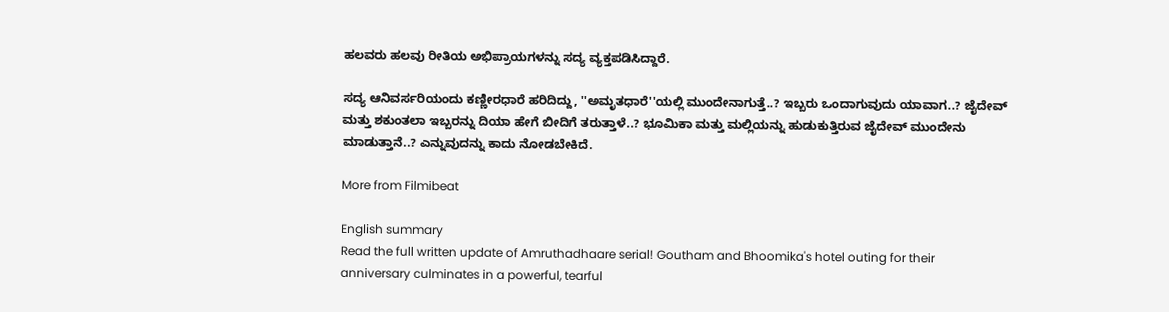ಹಲವರು ಹಲವು ರೀತಿಯ ಅಭಿಪ್ರಾಯಗಳನ್ನು ಸದ್ಯ ವ್ಯಕ್ತಪಡಿಸಿದ್ದಾರೆ.

ಸದ್ಯ ಆನಿವರ್ಸರಿಯಂದು ಕಣ್ಣೀರಧಾರೆ ಹರಿದಿದ್ದು, ''ಅಮೃತಧಾರೆ''ಯಲ್ಲಿ ಮುಂದೇನಾಗುತ್ತೆ..? ಇಬ್ಬರು ಒಂದಾಗುವುದು ಯಾವಾಗ..? ಜೈದೇವ್ ಮತ್ತು ಶಕುಂತಲಾ ಇಬ್ಬರನ್ನು ದಿಯಾ ಹೇಗೆ ಬೀದಿಗೆ ತರುತ್ತಾಳೆ..? ಭೂಮಿಕಾ ಮತ್ತು ಮಲ್ಲಿಯನ್ನು ಹುಡುಕುತ್ತಿರುವ ಜೈದೇವ್ ಮುಂದೇನು ಮಾಡುತ್ತಾನೆ..? ಎನ್ನುವುದನ್ನು ಕಾದು ನೋಡಬೇಕಿದೆ.

More from Filmibeat

English summary
Read the full written update of Amruthadhaare serial! Goutham and Bhoomika's hotel outing for their anniversary culminates in a powerful, tearful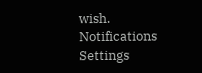wish.
Notifications
Settings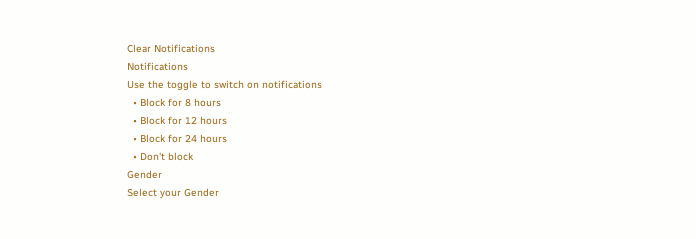Clear Notifications
Notifications
Use the toggle to switch on notifications
  • Block for 8 hours
  • Block for 12 hours
  • Block for 24 hours
  • Don't block
Gender
Select your Gender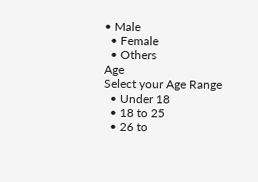• Male
  • Female
  • Others
Age
Select your Age Range
  • Under 18
  • 18 to 25
  • 26 to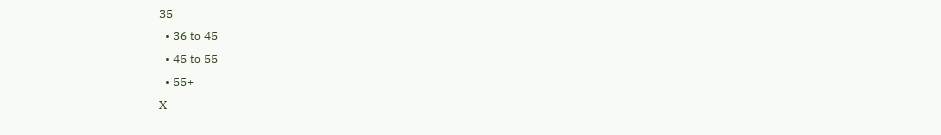35
  • 36 to 45
  • 45 to 55
  • 55+
X